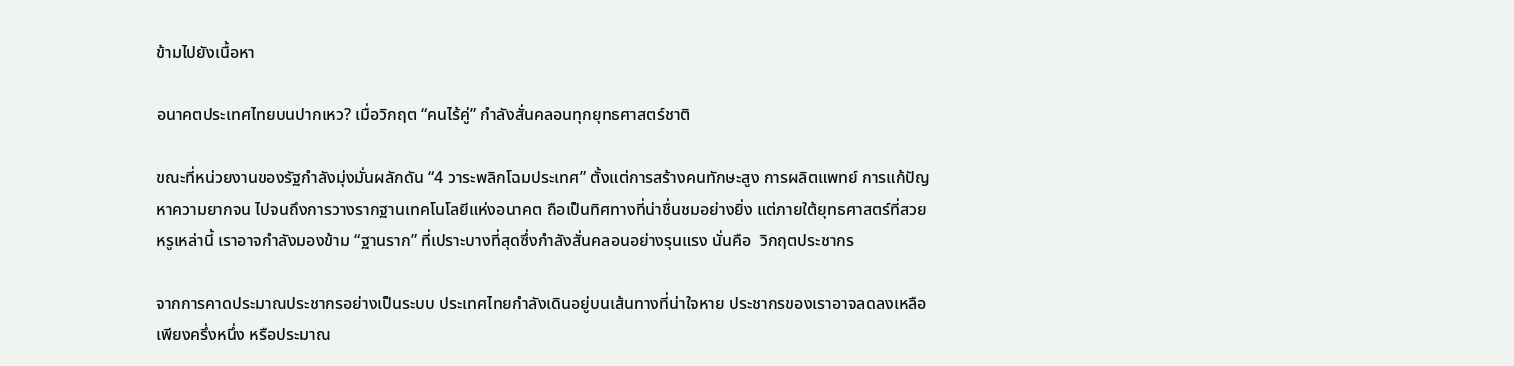ข้ามไปยังเนื้อหา

อนาคตประเทศไทยบนปากเหว? เมื่อวิกฤต “คนไร้คู่” กำลังสั่นคลอนทุกยุทธศาสตร์ชาติ

ขณะที่หน่วยงานของรัฐกำลังมุ่งมั่นผลักดัน “4 วาระพลิกโฉมประเทศ” ตั้งแต่การสร้างคนทักษะสูง การผลิตแพทย์ การแก้ปัญหาความยากจน ไปจนถึงการวางรากฐานเทคโนโลยีแห่งอนาคต ถือเป็นทิศทางที่น่าชื่นชมอย่างยิ่ง แต่ภายใต้ยุทธศาสตร์ที่สวยหรูเหล่านี้ เราอาจกำลังมองข้าม “ฐานราก” ที่เปราะบางที่สุดซึ่งกำลังสั่นคลอนอย่างรุนแรง นั่นคือ  วิกฤตประชากร

จากการคาดประมาณประชากรอย่างเป็นระบบ ประเทศไทยกำลังเดินอยู่บนเส้นทางที่น่าใจหาย ประชากรของเราอาจลดลงเหลือเพียงครึ่งหนึ่ง หรือประมาณ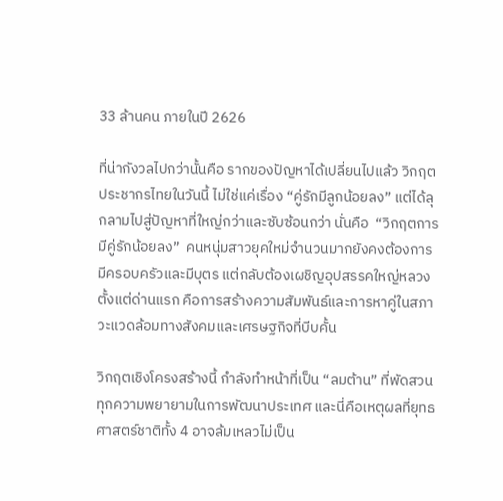33 ล้านคน ภายในปี 2626

ที่น่ากังวลไปกว่านั้นคือ รากของปัญหาได้เปลี่ยนไปแล้ว วิกฤตประชากรไทยในวันนี้ ไม่ใช่แค่เรื่อง “คู่รักมีลูกน้อยลง” แต่ได้ลุกลามไปสู่ปัญหาที่ใหญ่กว่าและซับซ้อนกว่า นั่นคือ  “วิกฤตการมีคู่รักน้อยลง”  คนหนุ่มสาวยุคใหม่จำนวนมากยังคงต้องการมีครอบครัวและมีบุตร แต่กลับต้องเผชิญอุปสรรคใหญ่หลวงตั้งแต่ด่านแรก คือการสร้างความสัมพันธ์และการหาคู่ในสภาวะแวดล้อมทางสังคมและเศรษฐกิจที่บีบคั้น

วิกฤตเชิงโครงสร้างนี้ กำลังทำหน้าที่เป็น “ลมต้าน” ที่พัดสวนทุกความพยายามในการพัฒนาประเทศ และนี่คือเหตุผลที่ยุทธศาสตร์ชาติทั้ง 4 อาจล้มเหลวไม่เป็น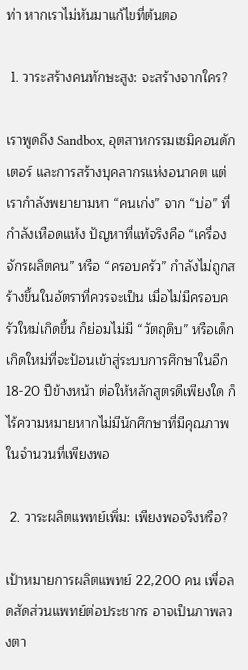ท่า หากเราไม่หันมาแก้ไขที่ต้นตอ

 1. วาระสร้างคนทักษะสูง: จะสร้างจากใคร?

เราพูดถึง Sandbox, อุตสาหกรรมเซมิคอนดักเตอร์ และการสร้างบุคลากรแห่งอนาคต แต่เรากำลังพยายามหา “คนเก่ง” จาก “บ่อ” ที่กำลังเหือดแห้ง ปัญหาที่แท้จริงคือ “เครื่องจักรผลิตคน” หรือ “ครอบครัว” กำลังไม่ถูกสร้างขึ้นในอัตราที่ควรจะเป็น เมื่อไม่มีครอบครัวใหม่เกิดขึ้น ก็ย่อมไม่มี “วัตถุดิบ” หรือเด็กเกิดใหม่ที่จะป้อนเข้าสู่ระบบการศึกษาในอีก 18-20 ปีข้างหน้า ต่อให้หลักสูตรดีเพียงใด ก็ไร้ความหมายหากไม่มีนักศึกษาที่มีคุณภาพในจำนวนที่เพียงพอ

 2. วาระผลิตแพทย์เพิ่ม: เพียงพอจริงหรือ?

เป้าหมายการผลิตแพทย์ 22,200 คน เพื่อลดสัดส่วนแพทย์ต่อประชากร อาจเป็นภาพลวงตา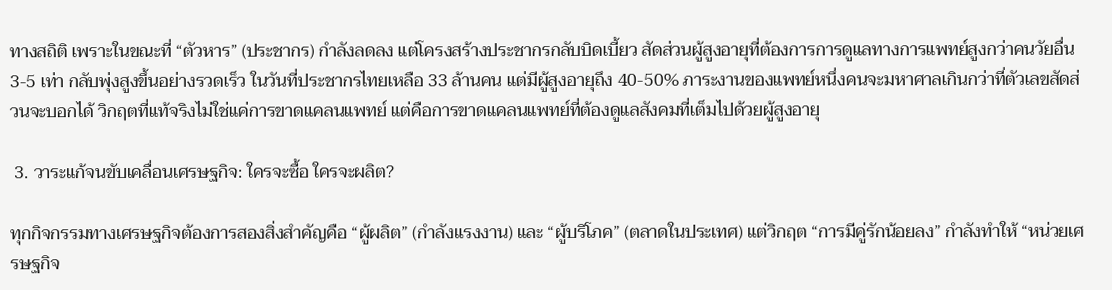ทางสถิติ เพราะในขณะที่ “ตัวหาร” (ประชากร) กำลังลดลง แต่โครงสร้างประชากรกลับบิดเบี้ยว สัดส่วนผู้สูงอายุที่ต้องการการดูแลทางการแพทย์สูงกว่าคนวัยอื่น 3-5 เท่า กลับพุ่งสูงขึ้นอย่างรวดเร็ว ในวันที่ประชากรไทยเหลือ 33 ล้านคน แต่มีผู้สูงอายุถึง 40-50% ภาระงานของแพทย์หนึ่งคนจะมหาศาลเกินกว่าที่ตัวเลขสัดส่วนจะบอกได้ วิกฤตที่แท้จริงไม่ใช่แค่การขาดแคลนแพทย์ แต่คือการขาดแคลนแพทย์ที่ต้องดูแลสังคมที่เต็มไปด้วยผู้สูงอายุ

 3. วาระแก้จนขับเคลื่อนเศรษฐกิจ: ใครจะซื้อ ใครจะผลิต?

ทุกกิจกรรมทางเศรษฐกิจต้องการสองสิ่งสำคัญคือ “ผู้ผลิต” (กำลังแรงงาน) และ “ผู้บริโภค” (ตลาดในประเทศ) แต่วิกฤต “การมีคู่รักน้อยลง” กำลังทำให้ “หน่วยเศรษฐกิจ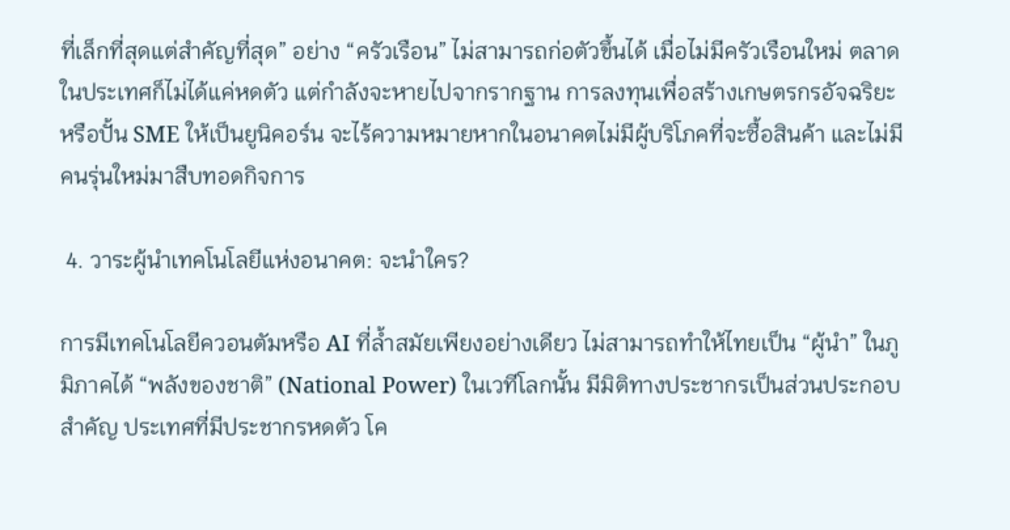ที่เล็กที่สุดแต่สำคัญที่สุด” อย่าง “ครัวเรือน” ไม่สามารถก่อตัวขึ้นได้ เมื่อไม่มีครัวเรือนใหม่ ตลาดในประเทศก็ไม่ได้แค่หดตัว แต่กำลังจะหายไปจากรากฐาน การลงทุนเพื่อสร้างเกษตรกรอัจฉริยะ หรือปั้น SME ให้เป็นยูนิคอร์น จะไร้ความหมายหากในอนาคตไม่มีผู้บริโภคที่จะซื้อสินค้า และไม่มีคนรุ่นใหม่มาสืบทอดกิจการ

 4. วาระผู้นำเทคโนโลยีแห่งอนาคต: จะนำใคร?

การมีเทคโนโลยีควอนตัมหรือ AI ที่ล้ำสมัยเพียงอย่างเดียว ไม่สามารถทำให้ไทยเป็น “ผู้นำ” ในภูมิภาคได้ “พลังของชาติ” (National Power) ในเวทีโลกนั้น มีมิติทางประชากรเป็นส่วนประกอบสำคัญ ประเทศที่มีประชากรหดตัว โค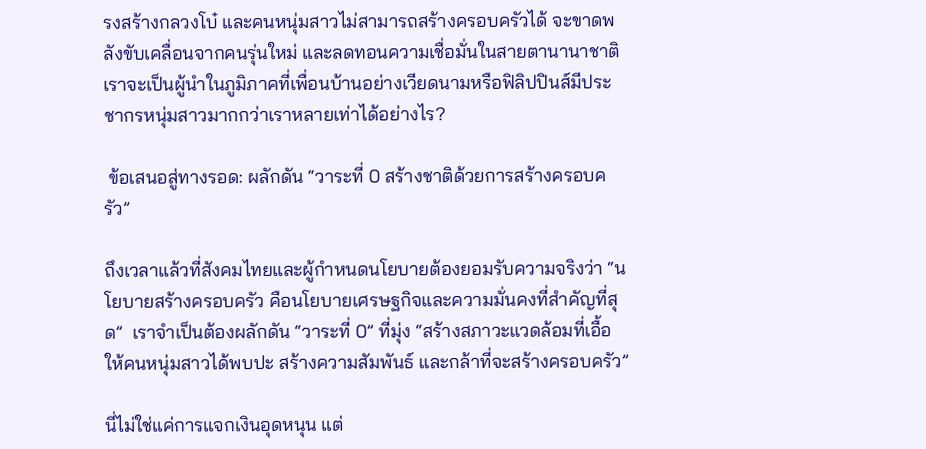รงสร้างกลวงโบ๋ และคนหนุ่มสาวไม่สามารถสร้างครอบครัวได้ จะขาดพลังขับเคลื่อนจากคนรุ่นใหม่ และลดทอนความเชื่อมั่นในสายตานานาชาติ เราจะเป็นผู้นำในภูมิภาคที่เพื่อนบ้านอย่างเวียดนามหรือฟิลิปปินส์มีประชากรหนุ่มสาวมากกว่าเราหลายเท่าได้อย่างไร?

 ข้อเสนอสู่ทางรอด: ผลักดัน “วาระที่ 0 สร้างชาติด้วยการสร้างครอบครัว”

ถึงเวลาแล้วที่สังคมไทยและผู้กำหนดนโยบายต้องยอมรับความจริงว่า “นโยบายสร้างครอบครัว คือนโยบายเศรษฐกิจและความมั่นคงที่สำคัญที่สุด”  เราจำเป็นต้องผลักดัน “วาระที่ 0” ที่มุ่ง “สร้างสภาวะแวดล้อมที่เอื้อให้คนหนุ่มสาวได้พบปะ สร้างความสัมพันธ์ และกล้าที่จะสร้างครอบครัว”

นี่ไม่ใช่แค่การแจกเงินอุดหนุน แต่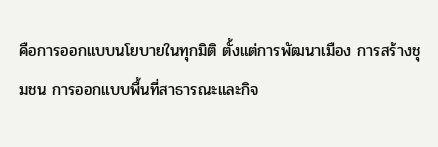คือการออกแบบนโยบายในทุกมิติ ตั้งแต่การพัฒนาเมือง การสร้างชุมชน การออกแบบพื้นที่สาธารณะและกิจ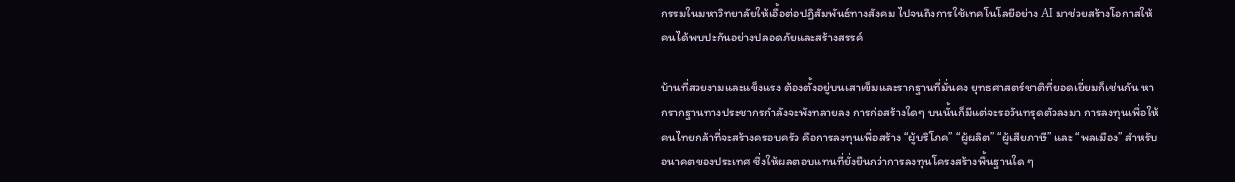กรรมในมหาวิทยาลัยให้เอื้อต่อปฏิสัมพันธ์ทางสังคม ไปจนถึงการใช้เทคโนโลยีอย่าง AI มาช่วยสร้างโอกาสให้คนได้พบปะกันอย่างปลอดภัยและสร้างสรรค์

บ้านที่สวยงามและแข็งแรง ต้องตั้งอยู่บนเสาเข็มและรากฐานที่มั่นคง ยุทธศาสตร์ชาติที่ยอดเยี่ยมก็เช่นกัน หากรากฐานทางประชากรกำลังจะพังทลายลง การก่อสร้างใดๆ บนนั้นก็มีแต่จะรอวันทรุดตัวลงมา การลงทุนเพื่อให้คนไทยกล้าที่จะสร้างครอบครัว คือการลงทุนเพื่อสร้าง “ผู้บริโภค” “ผู้ผลิต” “ผู้เสียภาษี” และ “พลเมือง” สำหรับอนาคตของประเทศ ซึ่งให้ผลตอบแทนที่ยั่งยืนกว่าการลงทุนโครงสร้างพื้นฐานใด ๆ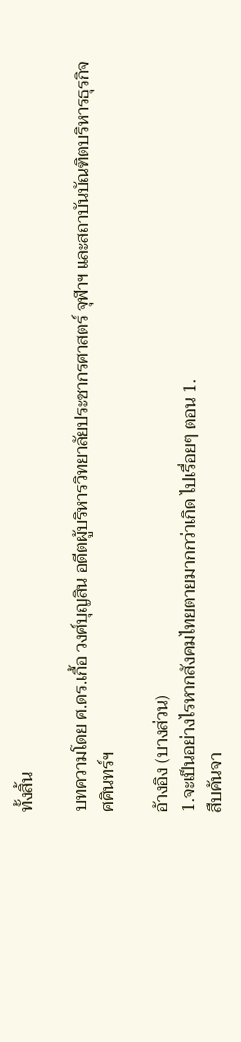ทั้งสิ้น

บทความโดย ศ.ดร.เกื้อ วงศ์บุญสิน อดีตผู้บริหารวิทยาลัยประชากรศาสตร์ จุฬาฯ และสถาบันบัณฑิตบริหารธุรกิจ ศศินทร์ฯ

อ้างอิง (บางส่วน)
1.จะเป็นอย่างไรหากสังคมไทยตายมากกว่าเกิด ไปเรื่อยๆ ตอน 1.
สืบค้นจา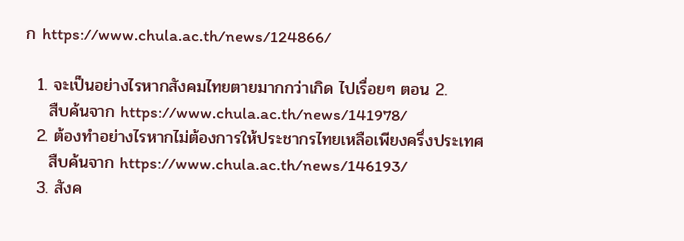ก https://www.chula.ac.th/news/124866/

  1. จะเป็นอย่างไรหากสังคมไทยตายมากกว่าเกิด ไปเรื่อยๆ ตอน 2.
    สืบค้นจาก https://www.chula.ac.th/news/141978/
  2. ต้องทำอย่างไรหากไม่ต้องการให้ประชากรไทยเหลือเพียงครึ่งประเทศ
    สืบค้นจาก https://www.chula.ac.th/news/146193/
  3. สังค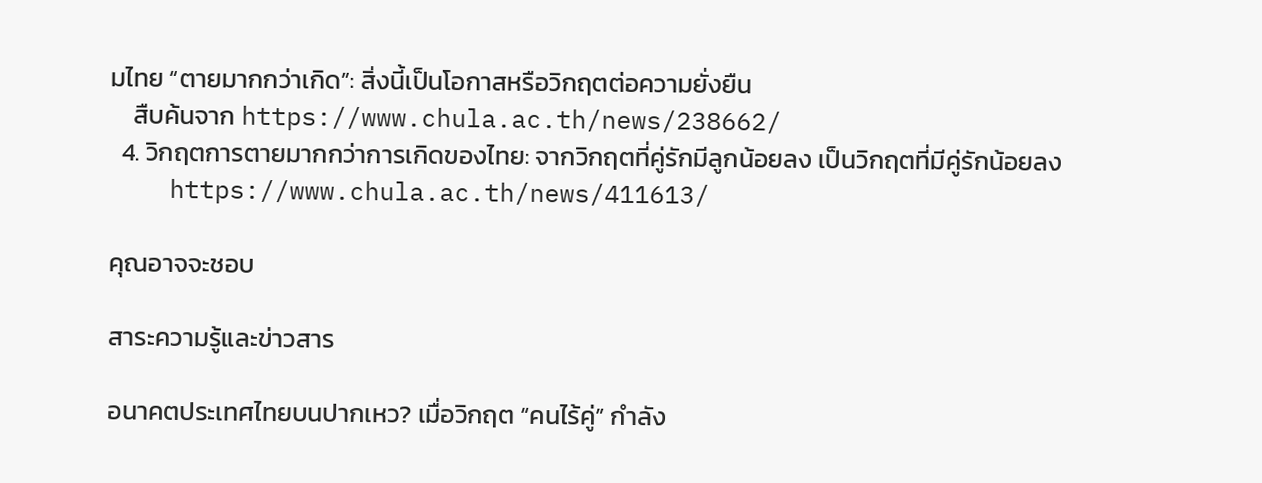มไทย “ตายมากกว่าเกิด”: สิ่งนี้เป็นโอกาสหรือวิกฤตต่อความยั่งยืน
    สืบค้นจาก https://www.chula.ac.th/news/238662/
  4. วิกฤตการตายมากกว่าการเกิดของไทย: จากวิกฤตที่คู่รักมีลูกน้อยลง เป็นวิกฤตที่มีคู่รักน้อยลง
    https://www.chula.ac.th/news/411613/

คุณอาจจะชอบ

สาระความรู้และข่าวสาร

อนาคตประเทศไทยบนปากเหว? เมื่อวิกฤต “คนไร้คู่” กำลัง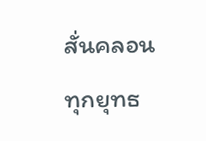สั่นคลอนทุกยุทธ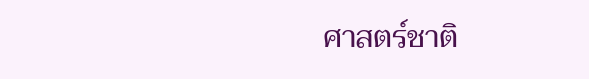ศาสตร์ชาติ